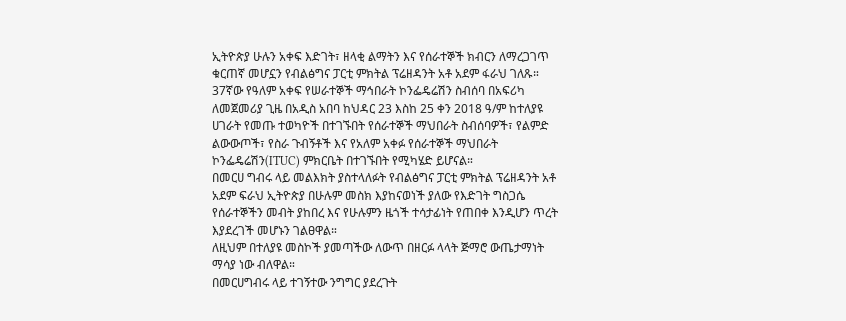ኢትዮጵያ ሁሉን አቀፍ እድገት፣ ዘላቂ ልማትን እና የሰራተኞች ክብርን ለማረጋገጥ ቁርጠኛ መሆኗን የብልፅግና ፓርቲ ምክትል ፕሬዘዳንት አቶ አደም ፋራህ ገለጹ።
37ኛው የዓለም አቀፍ የሠራተኞች ማኅበራት ኮንፌዴሬሽን ስብሰባ በአፍሪካ ለመጀመሪያ ጊዜ በአዲስ አበባ ከህዳር 23 እስከ 25 ቀን 2018 ዓ/ም ከተለያዩ ሀገራት የመጡ ተወካዮች በተገኙበት የሰራተኞች ማህበራት ስብሰባዎች፣ የልምድ ልውውጦች፣ የስራ ጉብኝቶች እና የአለም አቀፉ የሰራተኞች ማህበራት ኮንፌዴሬሽን(ITUC) ምክርቤት በተገኙበት የሚካሄድ ይሆናል።
በመርሀ ግብሩ ላይ መልእክት ያስተላለፉት የብልፅግና ፓርቲ ምክትል ፕሬዘዳንት አቶ አደም ፍራህ ኢትዮጵያ በሁሉም መስክ እያከናወነች ያለው የእድገት ግስጋሴ የሰራተኞችን መብት ያከበረ እና የሁሉምን ዜጎች ተሳታፊነት የጠበቀ እንዲሆን ጥረት እያደረገች መሆኑን ገልፀዋል።
ለዚህም በተለያዩ መስኮች ያመጣችው ለውጥ በዘርፉ ላላት ጅማሮ ውጤታማነት ማሳያ ነው ብለዋል።
በመርሀግብሩ ላይ ተገኝተው ንግግር ያደረጉት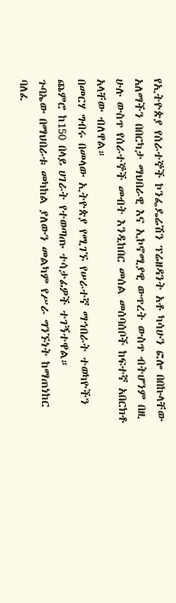የኢትዮጵያ የሰራተኞች ኮንፌዴሬሽን ፕሬዘዳንት አቶ ካሳሁን ፎሎ በበኩላቸው አለማችን በበርካታ ማህበራዊ እና ኢኮኖሚያዊ ውጥረት ውስጥ ብትሆንም በዚ ሁሉ ውስጥ የሰራተኞች መብት እንዲከበር መሰል መሰባሰቦች ከፍተኛ አበርክቶ አላቸው ብለዋል።
በመርሃ ግብሩ በመላው ኢትዮጵያ የሚገኙ የሠራተኛ ማኅበራት ተወካዮችን ጨምሮ ከ150 በላይ ሀገራት የተወጣጡ ተሳታፊዎች ተገኝተዋል።
ጉባኤው በማህበራቱ መካከል ያለውን መልካም የሥራ ግንኙነት ከማጠነከር ባለፈ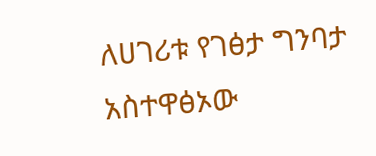ለሀገሪቱ የገፅታ ግንባታ አስተዋፅኦው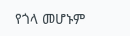የጎላ መሆኑም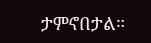ታምኖበታል።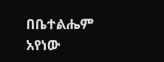በቤተልሔም አየነው